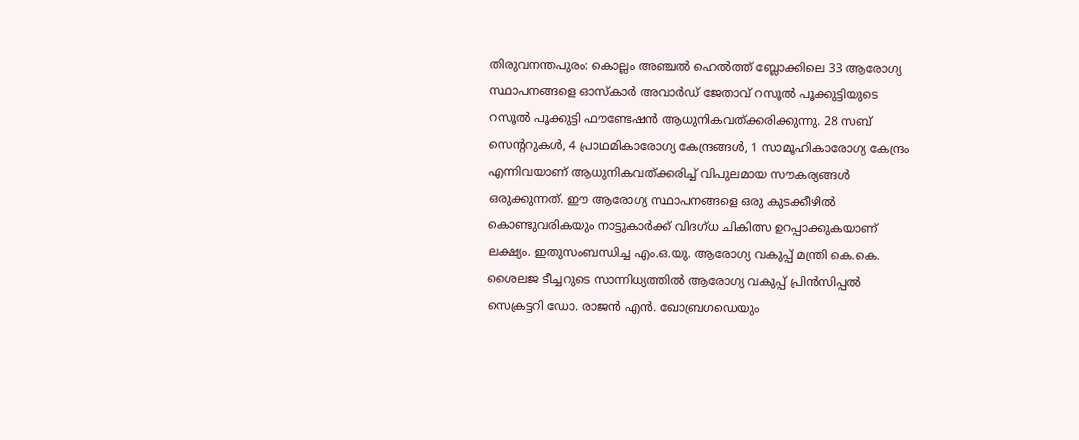തിരുവനന്തപുരം: കൊല്ലം അഞ്ചൽ ഹെൽത്ത് ബ്ലോക്കിലെ 33 ആരോഗ്യ സ്ഥാപനങ്ങളെ ഓസ്‌കാർ അവാർഡ് ജേതാവ് റസൂൽ പൂക്കുട്ടിയുടെ റസൂൽ പൂക്കുട്ടി ഫൗണ്ടേഷൻ ആധുനികവത്ക്കരിക്കുന്നു. 28 സബ് സെന്ററുകൾ, 4 പ്രാഥമികാരോഗ്യ കേന്ദ്രങ്ങൾ, 1 സാമൂഹികാരോഗ്യ കേന്ദ്രം എന്നിവയാണ് ആധുനികവത്ക്കരിച്ച് വിപുലമായ സൗകര്യങ്ങൾ ഒരുക്കുന്നത്. ഈ ആരോഗ്യ സ്ഥാപനങ്ങളെ ഒരു കുടക്കീഴിൽ കൊണ്ടുവരികയും നാട്ടുകാർക്ക് വിദഗ്ധ ചികിത്സ ഉറപ്പാക്കുകയാണ് ലക്ഷ്യം. ഇതുസംബന്ധിച്ച എം.ഒ.യു. ആരോഗ്യ വകുപ്പ് മന്ത്രി കെ.കെ. ശൈലജ ടീച്ചറുടെ സാന്നിധ്യത്തിൽ ആരോഗ്യ വകുപ്പ് പ്രിൻസിപ്പൽ സെക്രട്ടറി ഡോ. രാജൻ എൻ. ഖോബ്രഗഡെയും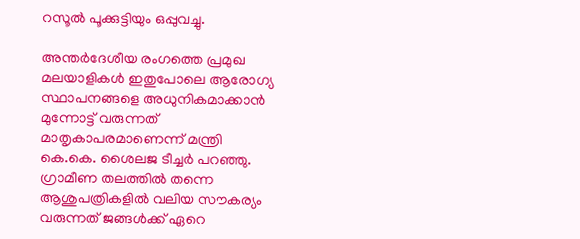റസൂൽ പൂക്കുട്ടിയും ഒപ്പുവച്ചു.

അന്തർദേശീയ രംഗത്തെ പ്രമുഖ മലയാളികൾ ഇതുപോലെ ആരോഗ്യ സ്ഥാപനങ്ങളെ അധുനികമാക്കാൻ മുന്നോട്ട് വരുന്നത് മാതൃകാപരമാണെന്ന് മന്ത്രി കെ.കെ. ശൈലജ ടീച്ചർ പറഞ്ഞു. ഗ്രാമീണ തലത്തിൽ തന്നെ ആശുപത്രികളിൽ വലിയ സൗകര്യം വരുന്നത് ജങ്ങൾക്ക് ഏറെ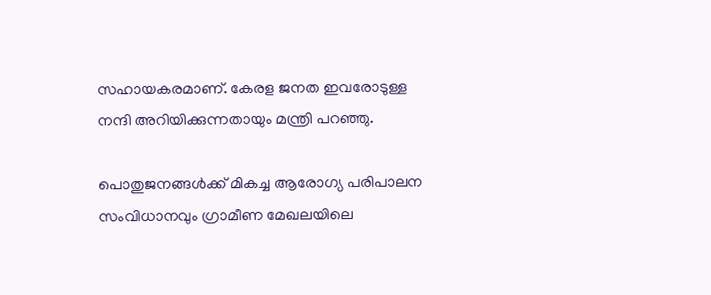സഹായകരമാണ്. കേരള ജനത ഇവരോടുള്ള നന്ദി അറിയിക്കുന്നതായും മന്ത്രി പറഞ്ഞു.

പൊതുജനങ്ങൾക്ക് മികച്ച ആരോഗ്യ പരിപാലന സംവിധാനവും ഗ്രാമീണ മേഖലയിലെ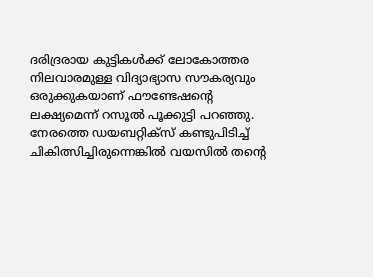ദരിദ്രരായ കുട്ടികൾക്ക് ലോകോത്തര നിലവാരമുള്ള വിദ്യാഭ്യാസ സൗകര്യവും ഒരുക്കുകയാണ് ഫൗണ്ടേഷന്റെ ലക്ഷ്യമെന്ന് റസൂൽ പൂക്കുട്ടി പറഞ്ഞു. നേരത്തെ ഡയബറ്റിക്സ് കണ്ടുപിടിച്ച് ചികിത്സിച്ചിരുന്നെങ്കിൽ വയസിൽ തന്റെ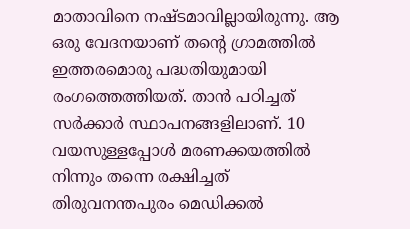മാതാവിനെ നഷ്ടമാവില്ലായിരുന്നു. ആ ഒരു വേദനയാണ് തന്റെ ഗ്രാമത്തിൽ ഇത്തരമൊരു പദ്ധതിയുമായി രംഗത്തെത്തിയത്. താൻ പഠിച്ചത് സർക്കാർ സ്ഥാപനങ്ങളിലാണ്. 10 വയസുള്ളപ്പോൾ മരണക്കയത്തിൽ നിന്നും തന്നെ രക്ഷിച്ചത് തിരുവനന്തപുരം മെഡിക്കൽ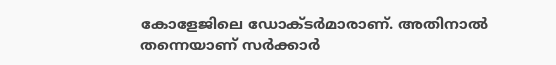കോളേജിലെ ഡോക്ടർമാരാണ്. അതിനാൽ തന്നെയാണ് സർക്കാർ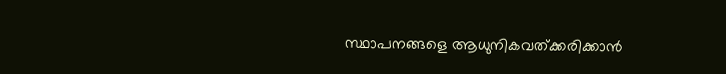സ്ഥാപനങ്ങളെ ആധുനികവത്ക്കരിക്കാൻ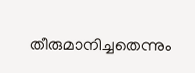തീരുമാനിച്ചതെന്നും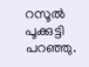റസൂൽ പൂക്കുട്ടി പറഞ്ഞു.